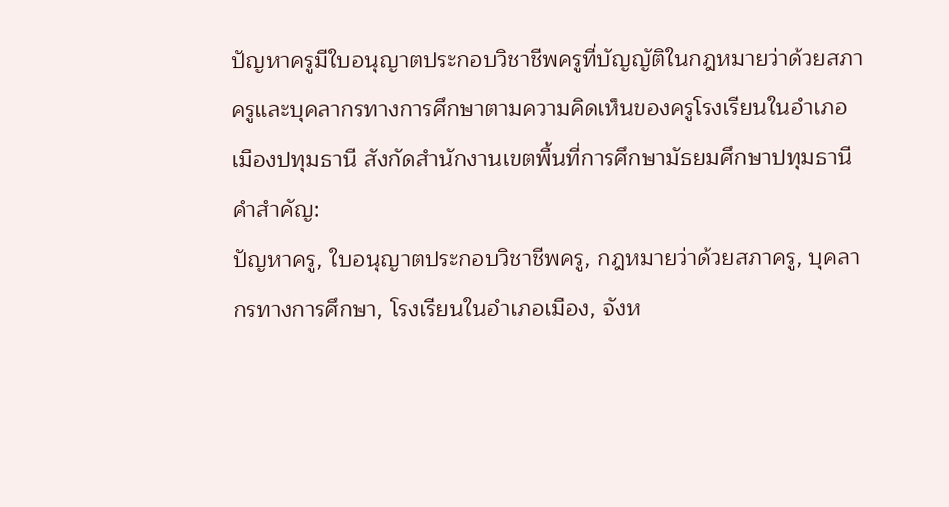ปัญหาครูมีใบอนุญาตประกอบวิชาชีพครูที่บัญญัติในกฎหมายว่าด้วยสภาครูและบุคลากรทางการศึกษาตามความคิดเห็นของครูโรงเรียนในอำเภอเมืองปทุมธานี สังกัดสำนักงานเขตพื้นที่การศึกษามัธยมศึกษาปทุมธานี
คำสำคัญ:
ปัญหาครู, ใบอนุญาตประกอบวิชาชีพครู, กฎหมายว่าด้วยสภาครู, บุคลากรทางการศึกษา, โรงเรียนในอำเภอเมือง, จังห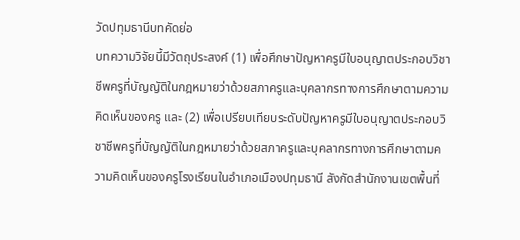วัดปทุมธานีบทคัดย่อ
บทความวิจัยนี้มีวัตถุประสงค์ (1) เพื่อศึกษาปัญหาครูมีใบอนุญาตประกอบวิชาชีพครูที่บัญญัติในกฎหมายว่าด้วยสภาครูและบุคลากรทางการศึกษาตามความคิดเห็นของครู และ (2) เพื่อเปรียบเทียบระดับปัญหาครูมีใบอนุญาตประกอบวิชาชีพครูที่บัญญัติในกฎหมายว่าด้วยสภาครูและบุคลากรทางการศึกษาตามความคิดเห็นของครูโรงเรียนในอำเภอเมืองปทุมธานี สังกัดสำนักงานเขตพื้นที่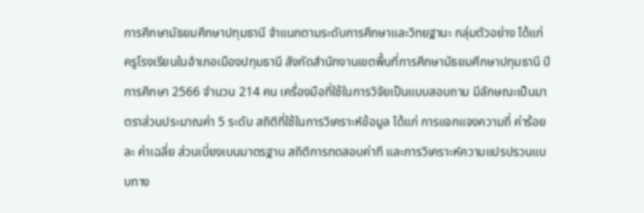การศึกษามัธยมศึกษาปทุมธานี จำแนกตามระดับการศึกษาและวิทยฐานะ กลุ่มตัวอย่าง ได้แก่ ครูโรงเรียนในอำเภอเมืองปทุมธานี สังกัดสำนักงานเขตพื้นที่การศึกษามัธยมศึกษาปทุมธานี ปีการศึกษา 2566 จำนวน 214 คน เครื่องมือที่ใช้ในการวิจัยเป็นแบบสอบถาม มีลักษณะเป็นมาตราส่วนประมาณค่า 5 ระดับ สถิติที่ใช้ในการวิเคราะห์ข้อมูล ได้แก่ การแจกแจงความถี่ ค่าร้อยละ ค่าเฉลี่ย ส่วนเบี่ยงเบนมาตรฐาน สถิติการทดสอบค่าที และการวิเคราะห์ความแปรปรวนแบบทาง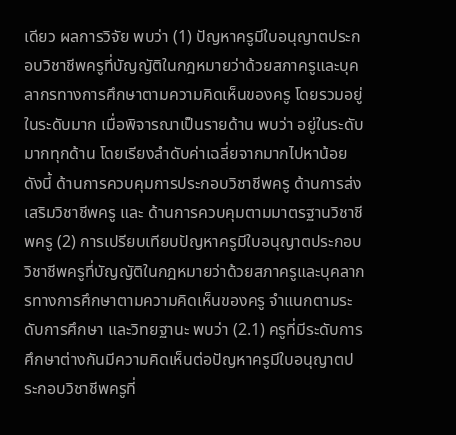เดียว ผลการวิจัย พบว่า (1) ปัญหาครูมีใบอนุญาตประกอบวิชาชีพครูที่บัญญัติในกฎหมายว่าด้วยสภาครูและบุคลากรทางการศึกษาตามความคิดเห็นของครู โดยรวมอยู่ในระดับมาก เมื่อพิจารณาเป็นรายด้าน พบว่า อยู่ในระดับมากทุกด้าน โดยเรียงลำดับค่าเฉลี่ยจากมากไปหาน้อย ดังนี้ ด้านการควบคุมการประกอบวิชาชีพครู ด้านการส่งเสริมวิชาชีพครู และ ด้านการควบคุมตามมาตรฐานวิชาชีพครู (2) การเปรียบเทียบปัญหาครูมีใบอนุญาตประกอบวิชาชีพครูที่บัญญัติในกฎหมายว่าด้วยสภาครูและบุคลากรทางการศึกษาตามความคิดเห็นของครู จำแนกตามระดับการศึกษา และวิทยฐานะ พบว่า (2.1) ครูที่มีระดับการศึกษาต่างกันมีความคิดเห็นต่อปัญหาครูมีใบอนุญาตประกอบวิชาชีพครูที่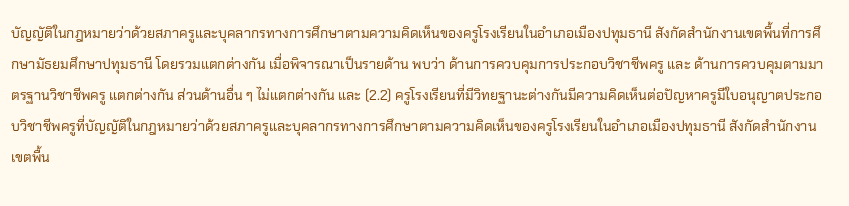บัญญัติในกฎหมายว่าด้วยสภาครูและบุคลากรทางการศึกษาตามความคิดเห็นของครูโรงเรียนในอำเภอเมืองปทุมธานี สังกัดสำนักงานเขตพื้นที่การศึกษามัธยมศึกษาปทุมธานี โดยรวมแตกต่างกัน เมื่อพิจารณาเป็นรายด้าน พบว่า ด้านการควบคุมการประกอบวิชาชีพครู และ ด้านการควบคุมตามมาตรฐานวิชาชีพครู แตกต่างกัน ส่วนด้านอื่น ๆ ไม่แตกต่างกัน และ (2.2) ครูโรงเรียนที่มีวิทยฐานะต่างกันมีความคิดเห็นต่อปัญหาครูมีใบอนุญาตประกอบวิชาชีพครูที่บัญญัติในกฎหมายว่าด้วยสภาครูและบุคลากรทางการศึกษาตามความคิดเห็นของครูโรงเรียนในอำเภอเมืองปทุมธานี สังกัดสำนักงานเขตพื้น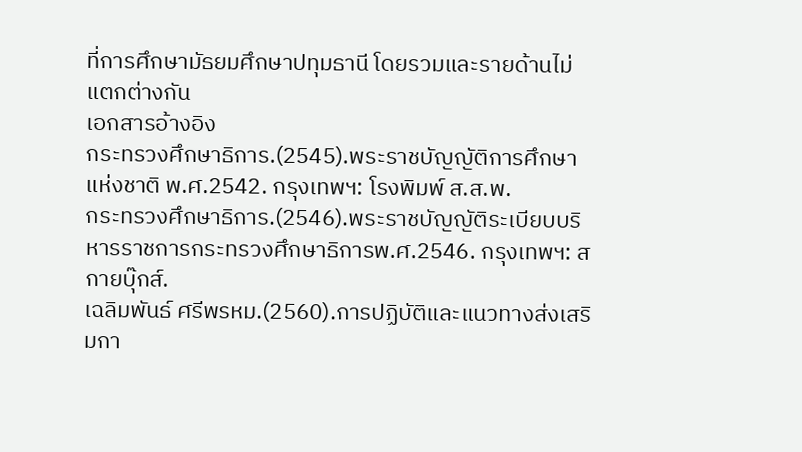ที่การศึกษามัธยมศึกษาปทุมธานี โดยรวมและรายด้านไม่แตกต่างกัน
เอกสารอ้างอิง
กระทรวงศึกษาธิการ.(2545).พระราชบัญญัติการศึกษาแห่งชาติ พ.ศ.2542. กรุงเทพฯ: โรงพิมพ์ ส.ส.พ.
กระทรวงศึกษาธิการ.(2546).พระราชบัญญัติระเบียบบริหารราชการกระทรวงศึกษาธิการพ.ศ.2546. กรุงเทพฯ: สกายบุ๊กส์.
เฉลิมพันธ์ ศรีพรหม.(2560).การปฏิบัติและแนวทางส่งเสริมกา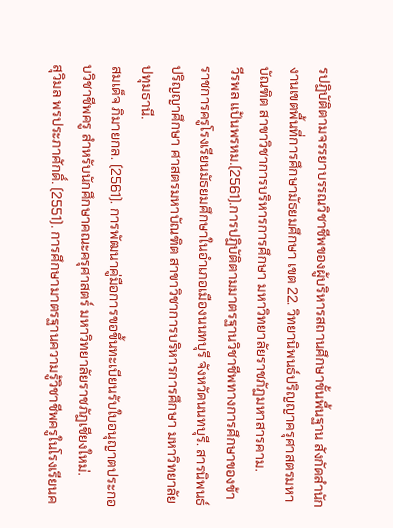รปฏิบัติตามจรรยาบรรณวิชาชีพของผู้บริหารสถานศึกษาขั้นพื้นฐาน สังกัดสำนักงานเขตพื้นที่การศึกษามัธยมศึกษา เขต 22. วิทยานิพนธ์ปริญญาครุศาสตรมหาบัณฑิต สาขาวิชาการบริหารการศึกษา มหาวิทยาลัยราชภัฏมหาสารคาม.
วีรพล แป้นพรหม.(2561).การปฏิบัติตามมาตรฐานวิชาชีพทางการศึกษาของข้าราชการครูโรงเรียนมัธยมศึกษาในอำเภอเมืองนนทบุรี จังหวัดนนทบุรี. สารนิพนธ์ปริญญาศึกษา ศาสตรมหาบัณฑิต สาขาวิชาการบริหารการศึกษา มหาวิทยาลัยปทุมธานี.
สมเด็จ ภิมายกล. (2561). การพัฒนาคู่มือการขอขึ้นทะเบียนรับใบอนุญาตประกอบวิชาชีพครู สำหรับนักศึกษาคณะครุศาสตร์ มหาวิทยาลัยราชภัฏเชียงใหม่.
สุวิมล พรประภาศักดิ์. (2551). การศึกษามาตรฐานความรู้วิชาชีพครูในโรงเรียนค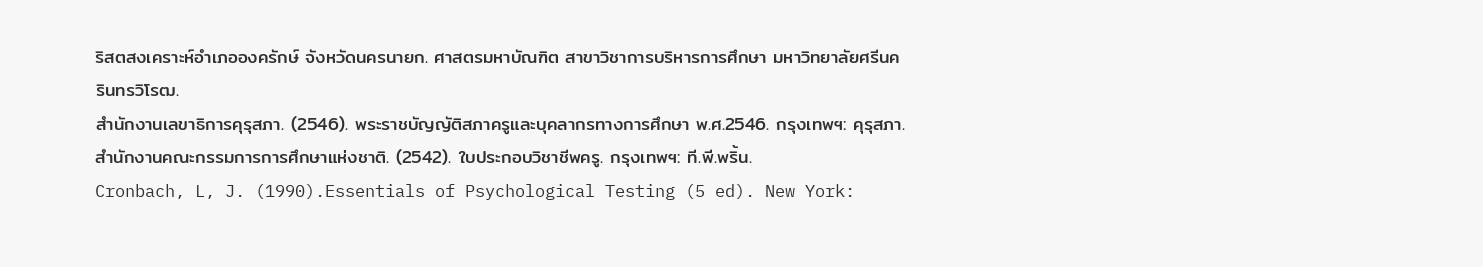ริสตสงเคราะห์อำเภอองครักษ์ จังหวัดนครนายก. ศาสตรมหาบัณฑิต สาขาวิชาการบริหารการศึกษา มหาวิทยาลัยศรีนครินทรวิโรฒ.
สำนักงานเลขาธิการคุรุสภา. (2546). พระราชบัญญัติสภาครูและบุคลากรทางการศึกษา พ.ศ.2546. กรุงเทพฯ: คุรุสภา.
สำนักงานคณะกรรมการการศึกษาแห่งชาติ. (2542). ใบประกอบวิชาชีพครู. กรุงเทพฯ: ที.พี.พริ้น.
Cronbach, L, J. (1990).Essentials of Psychological Testing (5 ed). New York: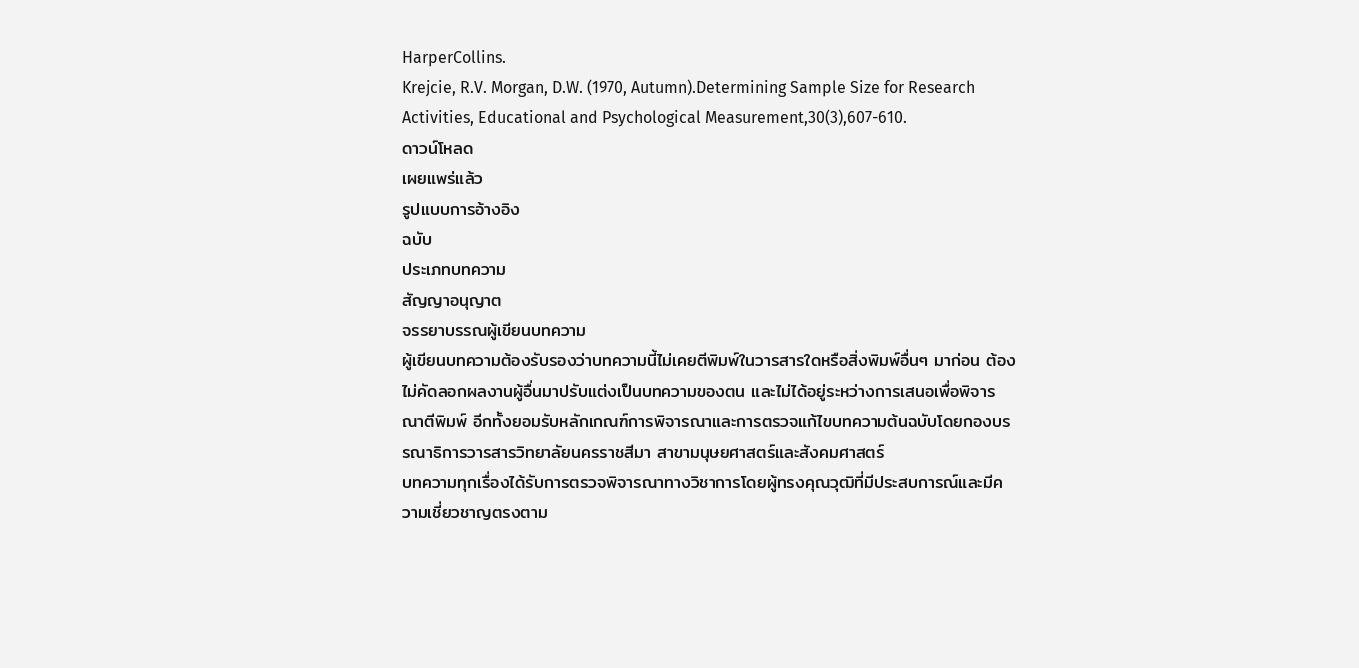HarperCollins.
Krejcie, R.V. Morgan, D.W. (1970, Autumn).Determining Sample Size for Research Activities, Educational and Psychological Measurement,30(3),607-610.
ดาวน์โหลด
เผยแพร่แล้ว
รูปแบบการอ้างอิง
ฉบับ
ประเภทบทความ
สัญญาอนุญาต
จรรยาบรรณผู้เขียนบทความ
ผู้เขียนบทความต้องรับรองว่าบทความนี้ไม่เคยตีพิมพ์ในวารสารใดหรือสิ่งพิมพ์อื่นๆ มาก่อน ต้องไม่คัดลอกผลงานผู้อื่นมาปรับแต่งเป็นบทความของตน และไม่ได้อยู่ระหว่างการเสนอเพื่อพิจารณาตีพิมพ์ อีกทั้งยอมรับหลักเกณฑ์การพิจารณาและการตรวจแก้ไขบทความต้นฉบับโดยกองบรรณาธิการวารสารวิทยาลัยนครราชสีมา สาขามนุษยศาสตร์และสังคมศาสตร์
บทความทุกเรื่องได้รับการตรวจพิจารณาทางวิชาการโดยผู้ทรงคุณวุฒิที่มีประสบการณ์และมีความเชี่ยวชาญตรงตาม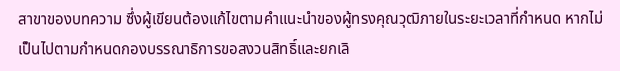สาขาของบทความ ซึ่งผู้เขียนต้องแก้ไขตามคำแนะนำของผู้ทรงคุณวุฒิภายในระยะเวลาที่กำหนด หากไม่เป็นไปตามกำหนดกองบรรณาธิการขอสงวนสิทธิ์และยกเลิ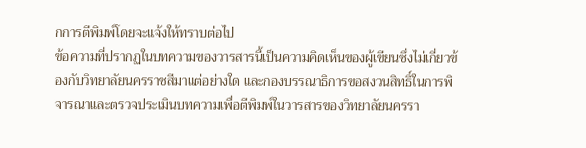กการตีพิมพ์โดยจะแจ้งให้ทราบต่อไป
ข้อความที่ปรากฏในบทความของวารสารนี้เป็นความคิดเห็นของผู้เขียนซึ่งไม่เกี่ยวข้องกับวิทยาลัยนครราชสีมาแต่อย่างใด และกองบรรณาธิการขอสงวนสิทธิ์ในการพิจารณาและตรวจประเมินบทความเพื่อตีพิมพ์ในวารสารของวิทยาลัยนครรา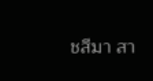ชสีมา สา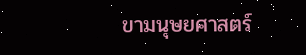ขามนุษยศาสตร์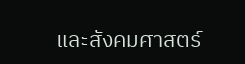และสังคมศาสตร์